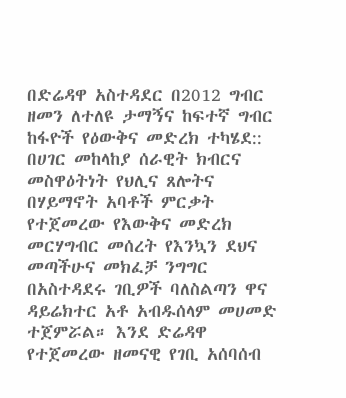በድሬዳዋ አስተዳደር በ2012 ግብር ዘመን ለተለዩ ታማኝና ከፍተኛ ግብር ከፋዮች የዕውቅና መድረክ ተካሄደ::
በሀገር መከላከያ ሰራዊት ክብርና መስዋዕትነት የህሊና ጸሎትና በሃይማኖት አባቶች ምርቃት የተጀመረው የእውቅና መድረክ መርሃግብር መሰረት የእንኳን ደህና መጣችሁና መክፈቻ ንግግር በአስተዳደሩ ገቢዎች ባለስልጣን ዋና ዳይሬክተር አቶ አብዱሰላም መሀመድ ተጀምሯል። እንደ ድሬዳዋ የተጀመረው ዘመናዊ የገቢ አሰባሰብ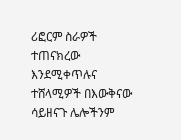ሪፎርም ስራዎች ተጠናክረው እንደሚቀጥሉና ተሸላሚዎች በእውቅናው ሳይዘናጉ ሌሎችንም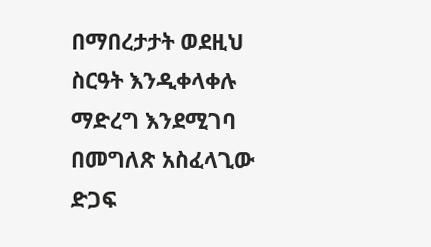በማበረታታት ወደዚህ ስርዓት እንዲቀላቀሉ ማድረግ እንደሚገባ በመግለጽ አስፈላጊው ድጋፍ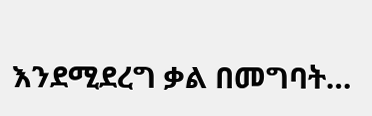እንደሚደረግ ቃል በመግባት…